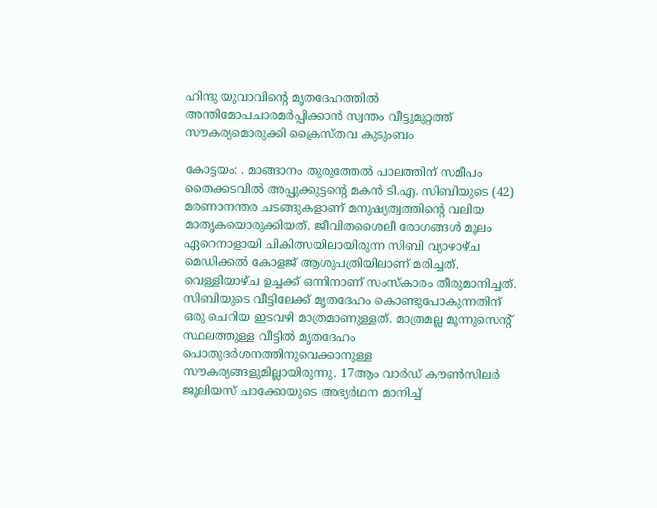ഹിന്ദു യുവാവിന്‍റെ മൃതദേഹത്തിൽ അന്തിമോപചാരമർപ്പിക്കാൻ സ്വന്തം വീട്ടുമുറ്റത്ത് സൗകര്യമൊരുക്കി ക്രൈസ്തവ കുടുംബം

കോട്ടയം: . മാങ്ങാനം തുരുത്തേൽ പാലത്തിന് സമീപം തൈക്കടവിൽ അപ്പുക്കുട്ടന്‍റെ മകൻ ടി.എ. സിബിയുടെ (42) മരണാനന്തര ചടങ്ങുകളാണ് മനുഷ്യത്വത്തിന്‍റെ വലിയ മാതൃകയൊരുക്കിയത്. ജീവിതശൈലീ രോഗങ്ങൾ മൂലം ഏറെനാളായി ചികിത്സയിലായിരുന്ന സിബി വ്യാഴാഴ്ച മെഡിക്കൽ കോളജ് ആശുപത്രിയിലാണ് മരിച്ചത്. വെള്ളിയാഴ്ച ഉച്ചക്ക് ഒന്നിനാണ് സംസ്കാരം തീരുമാനിച്ചത്. സിബിയുടെ വീട്ടിലേക്ക് മൃതദേഹം കൊണ്ടുപോകുന്നതിന് ഒരു ചെറിയ ഇടവഴി മാത്രമാണുള്ളത്. മാത്രമല്ല മൂന്നുസെന്‍റ് സ്ഥലത്തുള്ള വീട്ടിൽ മൃതദേഹം പൊതുദർശനത്തിനുവെക്കാനുള്ള സൗകര്യങ്ങളുമില്ലായിരുന്നു. 17ആം വാർഡ് കൗൺസിലർ ജൂലിയസ് ചാക്കോയുടെ അഭ്യർഥന മാനിച്ച്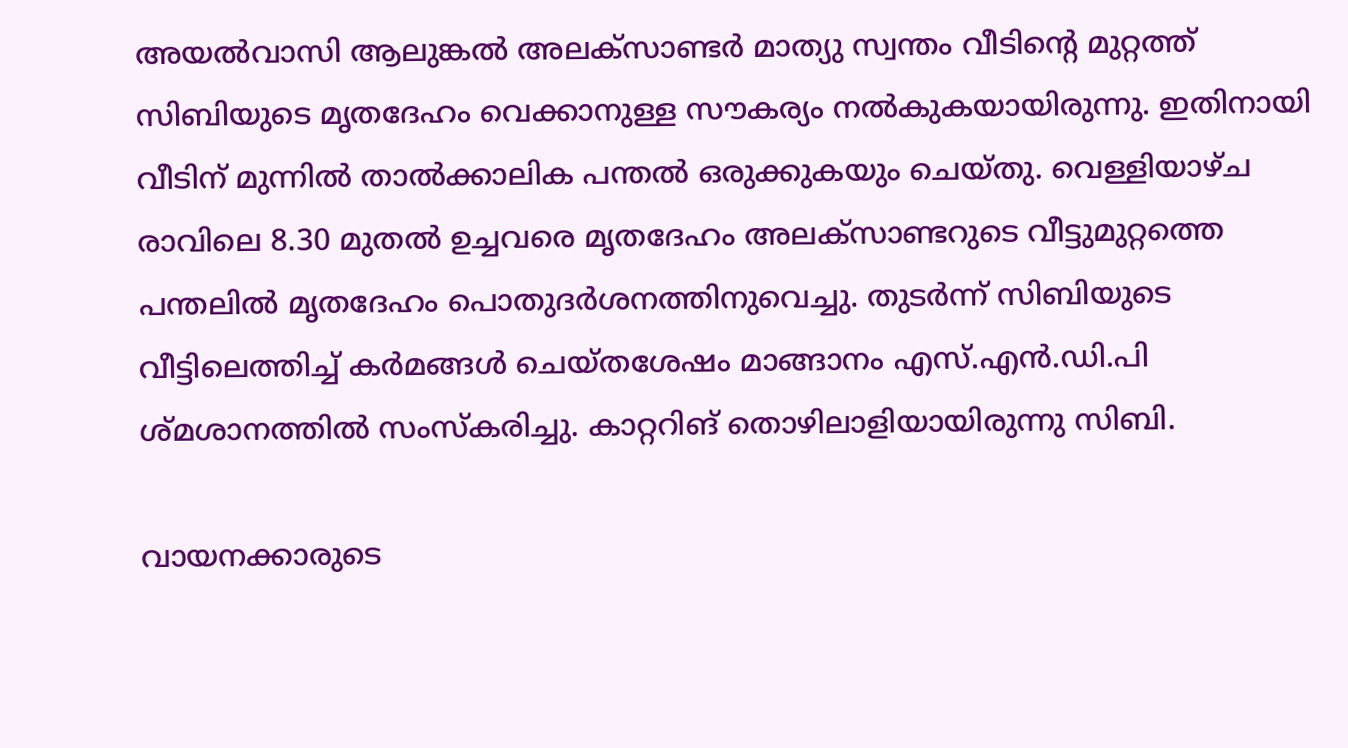അയൽവാസി ആലുങ്കൽ അലക്സാണ്ടർ മാത്യു സ്വന്തം വീടിന്‍റെ മുറ്റത്ത് സിബിയുടെ മൃതദേഹം വെക്കാനുള്ള സൗകര്യം നൽകുകയായിരുന്നു. ഇതിനായി വീടിന് മുന്നിൽ താൽക്കാലിക പന്തൽ ഒരുക്കുകയും ചെയ്തു. വെള്ളിയാഴ്ച രാവിലെ 8.30 മുതൽ ഉച്ചവരെ മൃതദേഹം അലക്സാണ്ടറുടെ വീട്ടുമുറ്റത്തെ പന്തലിൽ മൃതദേഹം പൊതുദർശനത്തിനുവെച്ചു. തുടർന്ന് സിബിയുടെ വീട്ടിലെത്തിച്ച് കർമങ്ങൾ ചെയ്തശേഷം മാങ്ങാനം എസ്.എൻ.ഡി.പി ശ്മശാനത്തിൽ സംസ്കരിച്ചു. കാറ്ററിങ് തൊഴിലാളിയായിരുന്നു സിബി.

വായനക്കാരുടെ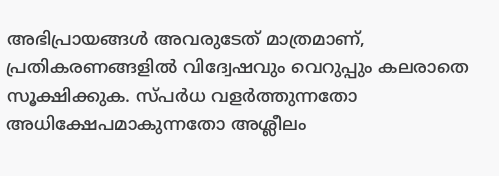അഭിപ്രായങ്ങള്‍ അവരുടേത് മാത്രമാണ്, പ്രതികരണങ്ങളിൽ വിദ്വേഷവും വെറുപ്പും കലരാതെ സൂക്ഷിക്കുക. സ്പർധ വളർത്തുന്നതോ അധിക്ഷേപമാകുന്നതോ അശ്ലീലം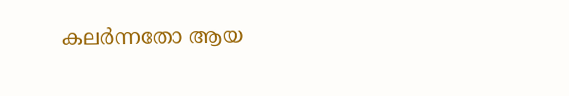കലർന്നതോ ആയ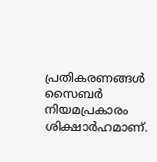പ്രതികരണങ്ങൾ സൈബർ നിയമപ്രകാരം ശിക്ഷാർഹമാണ്.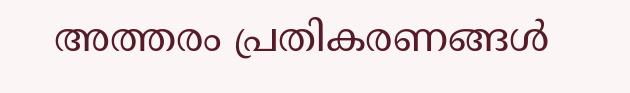അത്തരം പ്രതികരണങ്ങൾ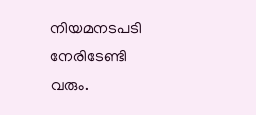നിയമനടപടി നേരിടേണ്ടി വരും.